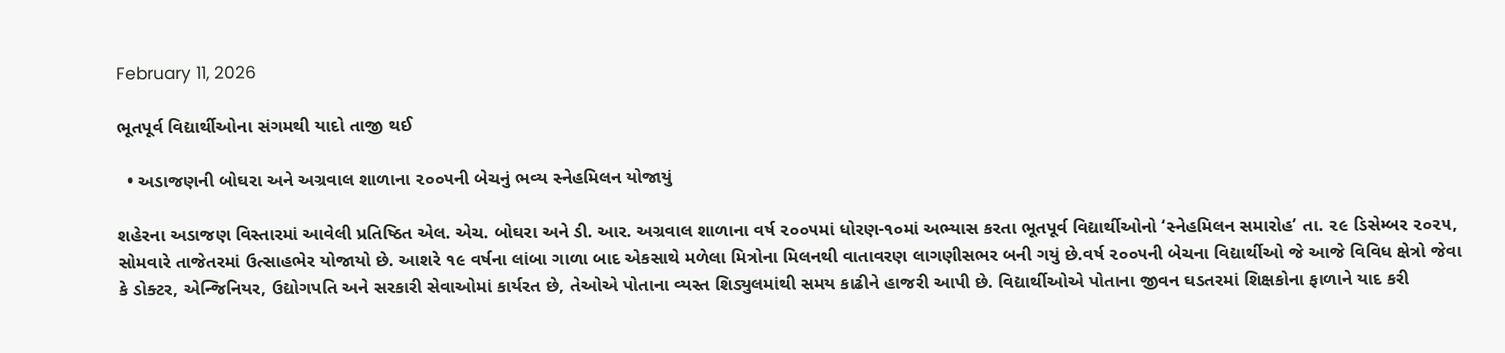February 11, 2026

ભૂતપૂર્વ વિદ્યાર્થીઓના સંગમથી યાદો તાજી થઈ

  • અડાજણની બોઘરા અને અગ્રવાલ શાળાના ૨૦૦૫ની બેચનું ભવ્ય સ્નેહમિલન યોજાયું

શહેરના અડાજણ વિસ્તારમાં આવેલી પ્રતિષ્ઠિત એલ. એચ. બોઘરા અને ડી. આર. અગ્રવાલ શાળાના વર્ષ ૨૦૦૫માં ધોરણ-૧૦માં અભ્યાસ કરતા ભૂતપૂર્વ વિદ્યાર્થીઓનો ‘સ્નેહમિલન સમારોહ’ તા. ૨૯ ડિસેમ્બર ૨૦૨૫, સોમવારે તાજેતરમાં ઉત્સાહભેર યોજાયો છે. આશરે ૧૯ વર્ષના લાંબા ગાળા બાદ એકસાથે મળેલા મિત્રોના મિલનથી વાતાવરણ લાગણીસભર બની ગયું છે.વર્ષ ૨૦૦૫ની બેચના વિદ્યાર્થીઓ જે આજે વિવિધ ક્ષેત્રો જેવા કે ડોક્ટર, એન્જિનિયર, ઉદ્યોગપતિ અને સરકારી સેવાઓમાં કાર્યરત છે, તેઓએ પોતાના વ્યસ્ત શિડ્યુલમાંથી સમય કાઢીને હાજરી આપી છે. વિદ્યાર્થીઓએ પોતાના જીવન ઘડતરમાં શિક્ષકોના ફાળાને યાદ કરી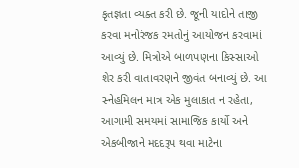કૃતજ્ઞતા વ્યક્ત કરી છે. જૂની યાદોને તાજી કરવા મનોરંજક રમતોનું આયોજન કરવામાં આવ્યું છે. મિત્રોએ બાળપણના કિસ્સાઓ શેર કરી વાતાવરણને જીવંત બનાવ્યું છે. આ સ્નેહમિલન માત્ર એક મુલાકાત ન રહેતા, આગામી સમયમાં સામાજિક કાર્યો અને એકબીજાને મદદરૂપ થવા માટેના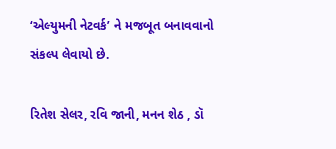‘એલ્યુમની નેટવર્ક’ ને મજબૂત બનાવવાનો સંકલ્પ લેવાયો છે.

રિતેશ સેલર, રવિ જાની, મનન શેઠ , ડૉ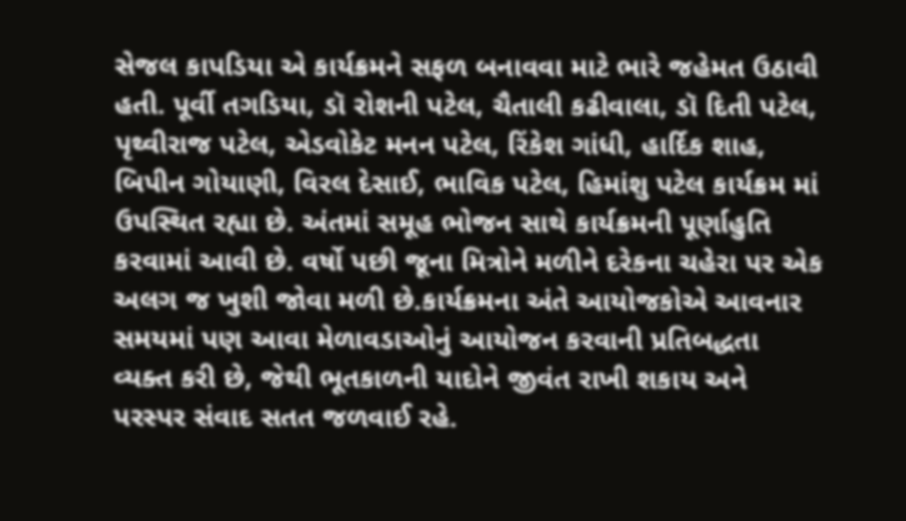સેજલ કાપડિયા એ કાર્યક્રમને સફળ બનાવવા માટે ભારે જહેમત ઉઠાવી હતી. પૂર્વી તગડિયા, ડૉ રોશની પટેલ, ચૈતાલી કઢીવાલા, ડૉ દિતી પટેલ, પૃથ્વીરાજ પટેલ, એડવોકેટ મનન પટેલ, રિંકેશ ગાંધી, હાર્દિક શાહ, બિપીન ગોયાણી, વિરલ દેસાઈ, ભાવિક પટેલ, હિમાંશુ પટેલ કાર્યક્રમ માં ઉપસ્થિત રહ્યા છે. અંતમાં સમૂહ ભોજન સાથે કાર્યક્રમની પૂર્ણાહુતિ કરવામાં આવી છે. વર્ષો પછી જૂના મિત્રોને મળીને દરેકના ચહેરા પર એક અલગ જ ખુશી જોવા મળી છે.કાર્યક્રમના અંતે આયોજકોએ આવનાર સમયમાં પણ આવા મેળાવડાઓનું આયોજન કરવાની પ્રતિબદ્ધતા વ્યક્ત કરી છે, જેથી ભૂતકાળની યાદોને જીવંત રાખી શકાય અને પરસ્પર સંવાદ સતત જળવાઈ રહે.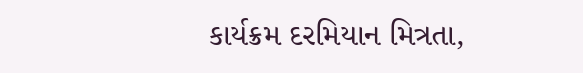કાર્યક્રમ દરમિયાન મિત્રતા,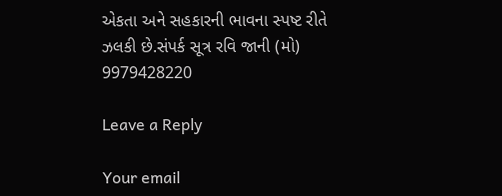એકતા અને સહકારની ભાવના સ્પષ્ટ રીતે ઝલકી છે.સંપર્ક સૂત્ર રવિ જાની (મો) 9979428220

Leave a Reply

Your email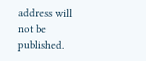address will not be published.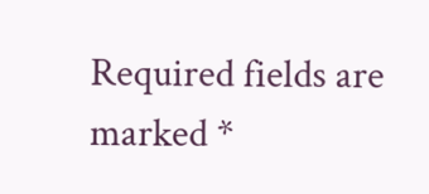Required fields are marked *